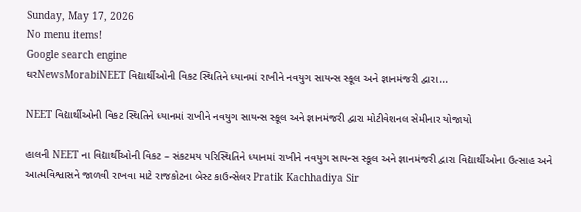Sunday, May 17, 2026
No menu items!
Google search engine
ઘરNewsMorabiNEET વિદ્યાર્થીઓની વિકટ સ્થિતિને ધ્યાનમાં રાખીને નવયુગ સાયન્સ સ્કૂલ અને જ્ઞાનમંજરી દ્વારા...

NEET વિદ્યાર્થીઓની વિકટ સ્થિતિને ધ્યાનમાં રાખીને નવયુગ સાયન્સ સ્કૂલ અને જ્ઞાનમંજરી દ્વારા મોટીવેશનલ સેમીનાર યોજાયો

હાલની NEET ના વિદ્યાર્થીઓની વિકટ – સંકટમય પરિસ્થિતિને ધ્યાનમાં રાખીને નવયુગ સાયન્સ સ્કૂલ અને જ્ઞાનમંજરી દ્વારા વિદ્યાર્થીઓના ઉત્સાહ અને આત્મવિશ્વાસને જાળવી રાખવા માટે રાજકોટના બેસ્ટ કાઉન્સેલર Pratik Kachhadiya Sir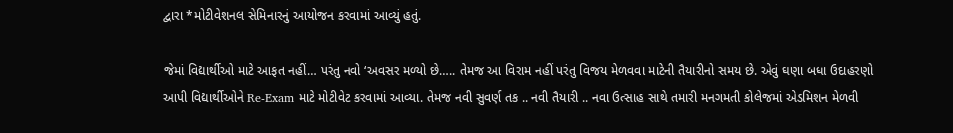દ્વારા *મોટીવેશનલ સેમિનારનું આયોજન કરવામાં આવ્યું હતું.

જેમાં વિદ્યાર્થીઓ માટે આફત નહીં… પરંતુ નવો ‘અવસર મળ્યો છે….. તેમજ આ વિરામ નહીં પરંતુ વિજય મેળવવા માટેની તૈયારીનો સમય છે. એવું ઘણા બધા ઉદાહરણો આપી વિદ્યાર્થીઓને Re-Exam માટે મોટીવેટ કરવામાં આવ્યા. તેમજ નવી સુવર્ણ તક .. નવી તૈયારી .. નવા ઉત્સાહ સાથે તમારી મનગમતી કોલેજમાં એડમિશન મેળવી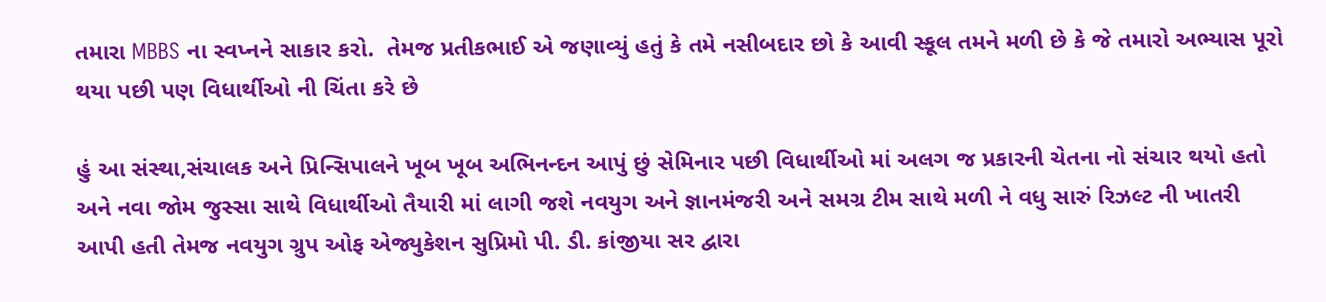તમારા MBBS ના સ્વપ્નને સાકાર કરો.  તેમજ પ્રતીકભાઈ એ જણાવ્યું હતું કે તમે નસીબદાર છો કે આવી સ્કૂલ તમને મળી છે કે જે તમારો અભ્યાસ પૂરો થયા પછી પણ વિધાર્થીઓ ની ચિંતા કરે છે

હું આ સંસ્થા,સંચાલક અને પ્રિન્સિપાલને ખૂબ ખૂબ અભિનન્દન આપું છું સેમિનાર પછી વિધાર્થીઓ માં અલગ જ પ્રકારની ચેતના નો સંચાર થયો હતો અને નવા જોમ જુસ્સા સાથે વિધાર્થીઓ તૈયારી માં લાગી જશે નવયુગ અને જ્ઞાનમંજરી અને સમગ્ર ટીમ સાથે મળી ને વધુ સારું રિઝલ્ટ ની ખાતરી આપી હતી તેમજ નવયુગ ગ્રુપ ઓફ એજ્યુકેશન સુપ્રિમો પી. ડી. કાંજીયા સર દ્વારા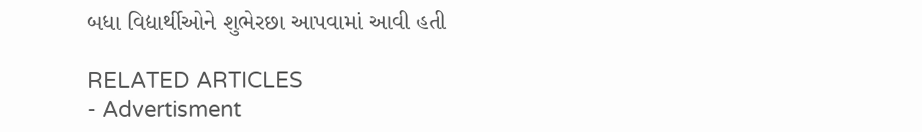બધા વિદ્યાર્થીઓને શુભેરછા આપવામાં આવી હતી

RELATED ARTICLES
- Advertisment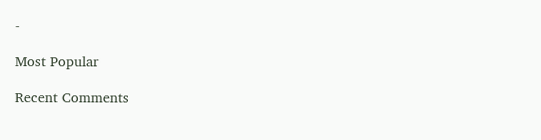-

Most Popular

Recent Comments